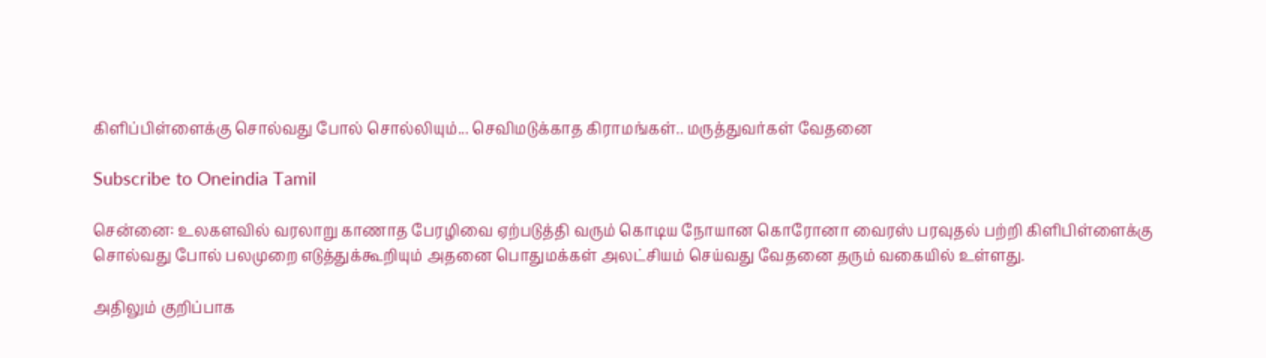கிளிப்பிள்ளைக்கு சொல்வது போல் சொல்லியும்... செவிமடுக்காத கிராமங்கள்.. மருத்துவர்கள் வேதனை

Subscribe to Oneindia Tamil

சென்னை: உலகளவில் வரலாறு காணாத பேரழிவை ஏற்படுத்தி வரும் கொடிய நோயான கொரோனா வைரஸ் பரவுதல் பற்றி கிளிபிள்ளைக்கு சொல்வது போல் பலமுறை எடுத்துக்கூறியும் அதனை பொதுமக்கள் அலட்சியம் செய்வது வேதனை தரும் வகையில் உள்ளது.

அதிலும் குறிப்பாக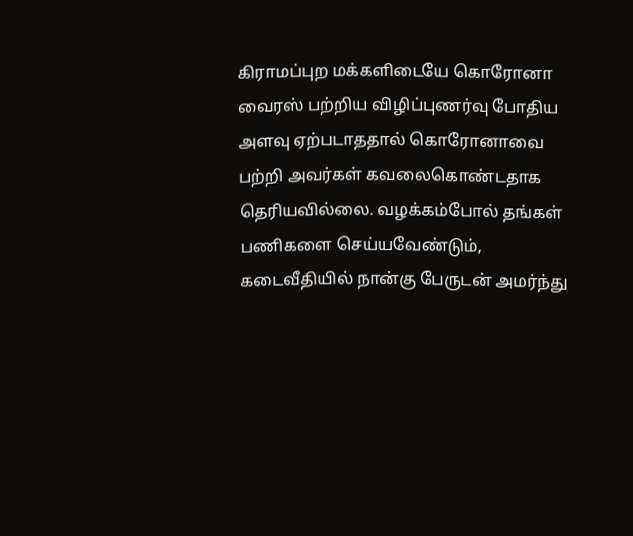கிராமப்புற மக்களிடையே கொரோனா வைரஸ் பற்றிய விழிப்புணர்வு போதிய அளவு ஏற்படாததால் கொரோனாவை பற்றி அவர்கள் கவலைகொண்டதாக தெரியவில்லை. வழக்கம்போல் தங்கள் பணிகளை செய்யவேண்டும், கடைவீதியில் நான்கு பேருடன் அமர்ந்து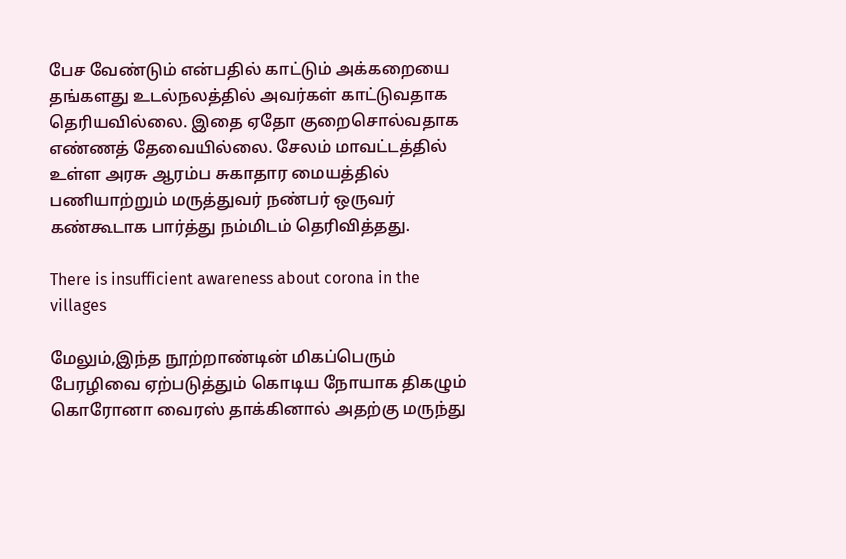பேச வேண்டும் என்பதில் காட்டும் அக்கறையை தங்களது உடல்நலத்தில் அவர்கள் காட்டுவதாக தெரியவில்லை. இதை ஏதோ குறைசொல்வதாக எண்ணத் தேவையில்லை. சேலம் மாவட்டத்தில் உள்ள அரசு ஆரம்ப சுகாதார மையத்தில் பணியாற்றும் மருத்துவர் நண்பர் ஒருவர் கண்கூடாக பார்த்து நம்மிடம் தெரிவித்தது.

There is insufficient awareness about corona in the villages

மேலும்,இந்த நூற்றாண்டின் மிகப்பெரும் பேரழிவை ஏற்படுத்தும் கொடிய நோயாக திகழும் கொரோனா வைரஸ் தாக்கினால் அதற்கு மருந்து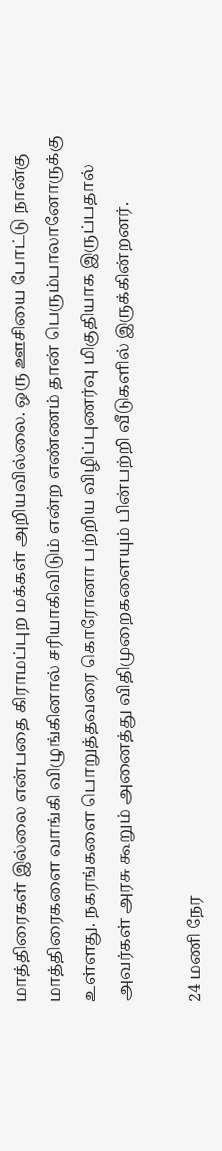மாத்திரைகள் இல்லை என்பதை கிராமப்புற மக்கள் அறியவில்லை. ஒரு ஊசியை போட்டு நான்கு மாத்திரைகளை வாங்கி விழுங்கினால் சரியாகிவிடும் என்ற எண்ணம் தான் பெரும்பாலானோருக்கு உள்ளது. நகரங்களை பொறுத்தவரை கொரோனா பற்றிய விழிப்புணர்வு மிகுதியாக இருப்பதால் அவர்கள் அரசு கூறும் அனைத்து விதிமுறைகளையும் பின்பற்றி வீடுகளில் இருக்கின்றனர்.

24 மணி நேர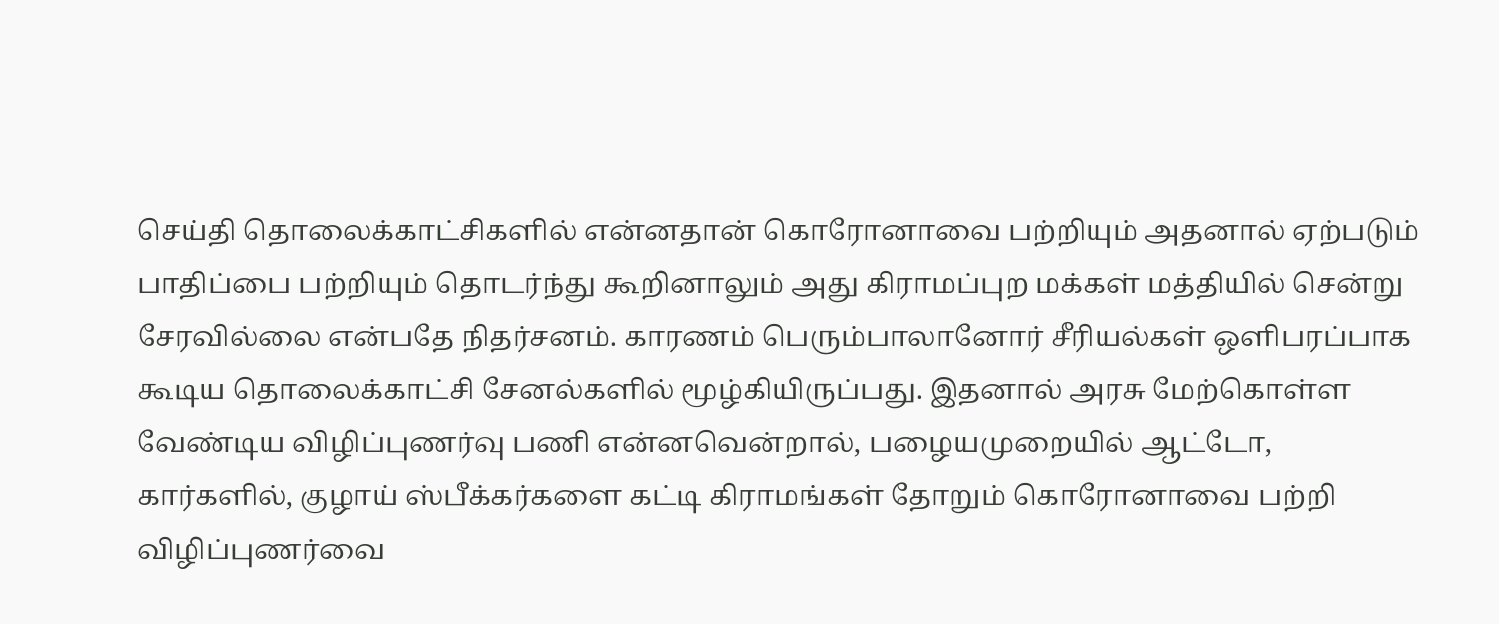செய்தி தொலைக்காட்சிகளில் என்னதான் கொரோனாவை பற்றியும் அதனால் ஏற்படும் பாதிப்பை பற்றியும் தொடர்ந்து கூறினாலும் அது கிராமப்புற மக்கள் மத்தியில் சென்று சேரவில்லை என்பதே நிதர்சனம். காரணம் பெரும்பாலானோர் சீரியல்கள் ஒளிபரப்பாக கூடிய தொலைக்காட்சி சேனல்களில் மூழ்கியிருப்பது. இதனால் அரசு மேற்கொள்ள வேண்டிய விழிப்புணர்வு பணி என்னவென்றால், பழையமுறையில் ஆட்டோ, கார்களில், குழாய் ஸ்பீக்கர்களை கட்டி கிராமங்கள் தோறும் கொரோனாவை பற்றி விழிப்புணர்வை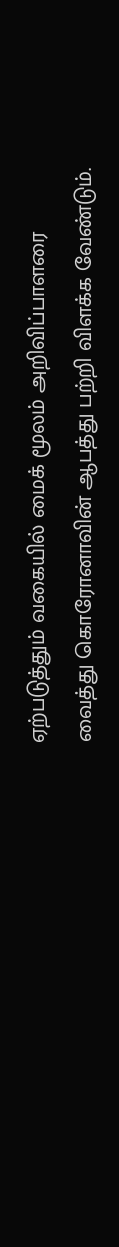ஏற்படுத்தும் வகையில் மைக் மூலம் அறிவிப்பாளரை வைத்து கொரோனாவின் ஆபத்து பற்றி விளக்க வேண்டும்.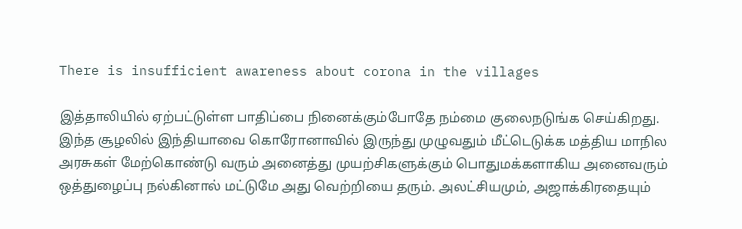There is insufficient awareness about corona in the villages

இத்தாலியில் ஏற்பட்டுள்ள பாதிப்பை நினைக்கும்போதே நம்மை குலைநடுங்க செய்கிறது. இந்த சூழலில் இந்தியாவை கொரோனாவில் இருந்து முழுவதும் மீட்டெடுக்க மத்திய மாநில அரசுகள் மேற்கொண்டு வரும் அனைத்து முயற்சிகளுக்கும் பொதுமக்களாகிய அனைவரும் ஒத்துழைப்பு நல்கினால் மட்டுமே அது வெற்றியை தரும். அலட்சியமும், அஜாக்கிரதையும்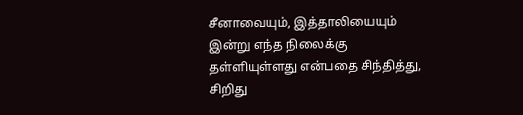சீனாவையும், இத்தாலியையும் இன்று எந்த நிலைக்கு தள்ளியுள்ளது என்பதை சிந்தித்து, சிறிது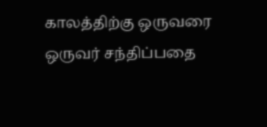காலத்திற்கு ஒருவரை ஒருவர் சந்திப்பதை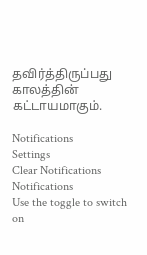தவிர்த்திருப்பது காலத்தின் கட்டாயமாகும்.

Notifications
Settings
Clear Notifications
Notifications
Use the toggle to switch on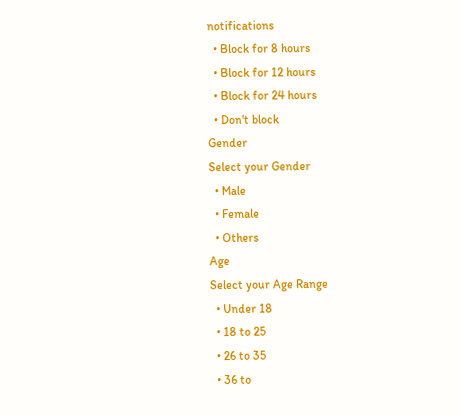notifications
  • Block for 8 hours
  • Block for 12 hours
  • Block for 24 hours
  • Don't block
Gender
Select your Gender
  • Male
  • Female
  • Others
Age
Select your Age Range
  • Under 18
  • 18 to 25
  • 26 to 35
  • 36 to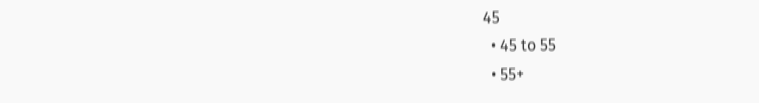45
  • 45 to 55
  • 55+